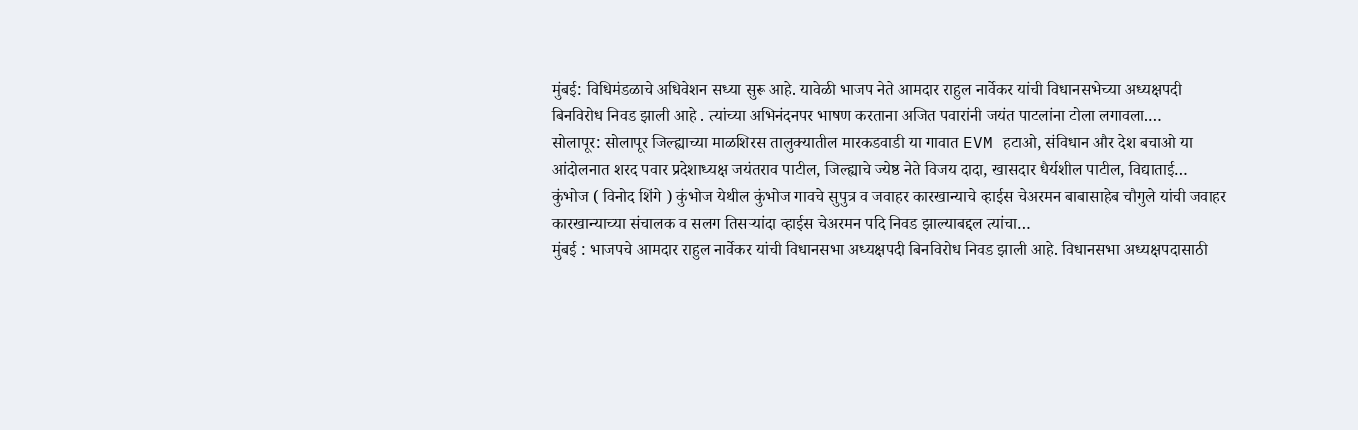मुंबई: विधिमंडळाचे अधिवेशन सध्या सुरू आहे. यावेळी भाजप नेते आमदार राहुल नार्वेकर यांची विधानसभेच्या अध्यक्षपदी बिनविरोध निवड झाली आहे . त्यांच्या अभिनंदनपर भाषण करताना अजित पवारांनी जयंत पाटलांना टोला लगावला.…
सोलापूर: सोलापूर जिल्ह्याच्या माळशिरस तालुक्यातील मारकडवाडी या गावात EVM हटाओ, संविधान और देश बचाओ या आंदोलनात शरद पवार प्रदेशाध्यक्ष जयंतराव पाटील, जिल्ह्याचे ज्येष्ठ नेते विजय दादा, खासदार धैर्यशील पाटील, विद्याताई…
कुंभोज ( विनोद शिंगे ) कुंभोज येथील कुंभोज गावचे सुपुत्र व जवाहर कारखान्याचे व्हाईस चेअरमन बाबासाहेब चौगुले यांची जवाहर कारखान्याच्या संचालक व सलग तिसऱ्यांदा व्हाईस चेअरमन पदि निवड झाल्याबद्दल त्यांचा…
मुंबई : भाजपचे आमदार राहुल नार्वेकर यांची विधानसभा अध्यक्षपदी बिनविरोध निवड झाली आहे. विधानसभा अध्यक्षपदासाठी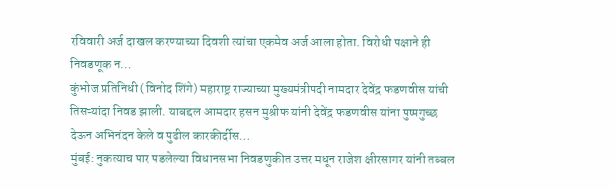रविवारी अर्ज दाखल करण्याच्या दिवशी त्यांचा एकमेव अर्ज आला होता. विरोधी पक्षाने ही निवडणूक न…
कुंभोज प्रतिनिधी (विनोद शिंगे) महाराष्ट्र राज्याच्या मुख्यमंत्रीपदी नामदार देवेंद्र फडणवीस यांची तिसऱ्यांदा निवड झाली. याबद्दल आमदार हसन मुश्रीफ यांनी देवेंद्र फडणवीस यांना पुष्पगुच्छ देऊन अभिनंदन केले व पुढील कारकीर्दीस…
मुंबई: नुकत्याच पार पडलेल्या विधानसभा निवडणुकीत उत्तर मधून राजेश क्षीरसागर यांनी तब्बल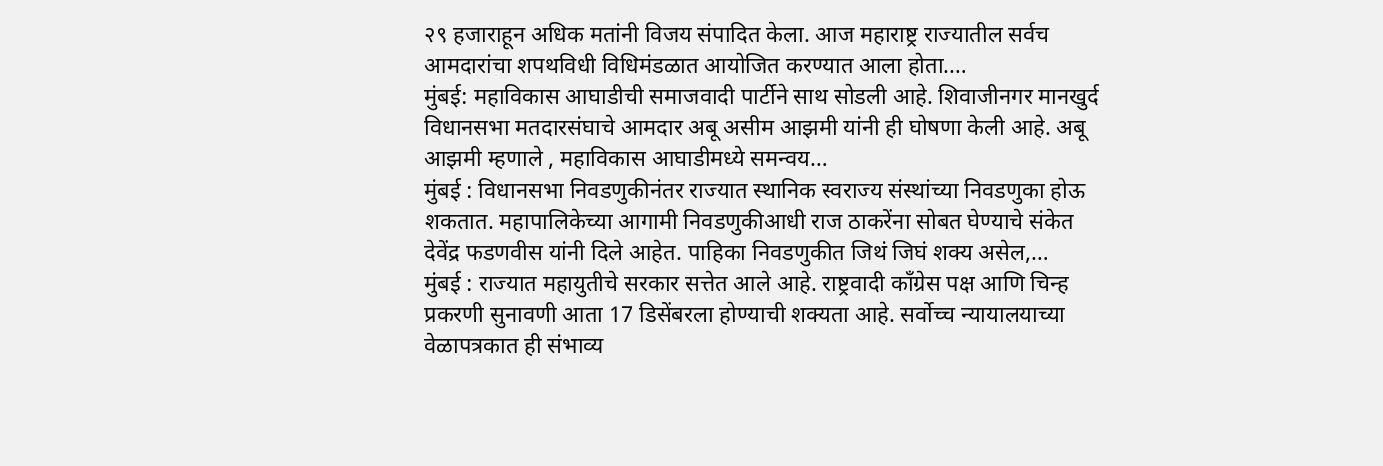२९ हजाराहून अधिक मतांनी विजय संपादित केला. आज महाराष्ट्र राज्यातील सर्वच आमदारांचा शपथविधी विधिमंडळात आयोजित करण्यात आला होता.…
मुंबई: महाविकास आघाडीची समाजवादी पार्टीने साथ सोडली आहे. शिवाजीनगर मानखुर्द विधानसभा मतदारसंघाचे आमदार अबू असीम आझमी यांनी ही घोषणा केली आहे. अबू आझमी म्हणाले , महाविकास आघाडीमध्ये समन्वय…
मुंबई : विधानसभा निवडणुकीनंतर राज्यात स्थानिक स्वराज्य संस्थांच्या निवडणुका होऊ शकतात. महापालिकेच्या आगामी निवडणुकीआधी राज ठाकरेंना सोबत घेण्याचे संकेत देवेंद्र फडणवीस यांनी दिले आहेत. पाहिका निवडणुकीत जिथं जिघं शक्य असेल,…
मुंबई : राज्यात महायुतीचे सरकार सत्तेत आले आहे. राष्ट्रवादी काँग्रेस पक्ष आणि चिन्ह प्रकरणी सुनावणी आता 17 डिसेंबरला होण्याची शक्यता आहे. सर्वोच्च न्यायालयाच्या वेळापत्रकात ही संभाव्य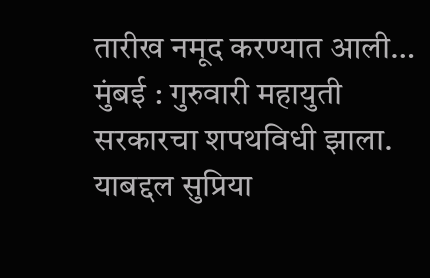तारीख नमूद करण्यात आली…
मुंबई : गुरुवारी महायुती सरकारचा शपथविधी झाला. याबद्दल सुप्रिया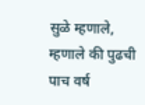सुळे म्हणाले, म्हणाले की पुढची पाच वर्ष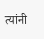त्यांनी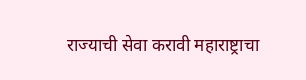राज्याची सेवा करावी महाराष्ट्राचा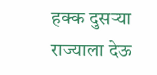हक्क दुसऱ्या राज्याला देऊ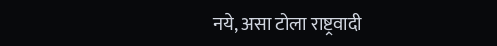नये, असा टोला राष्ट्रवादी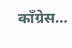काँग्रेस…